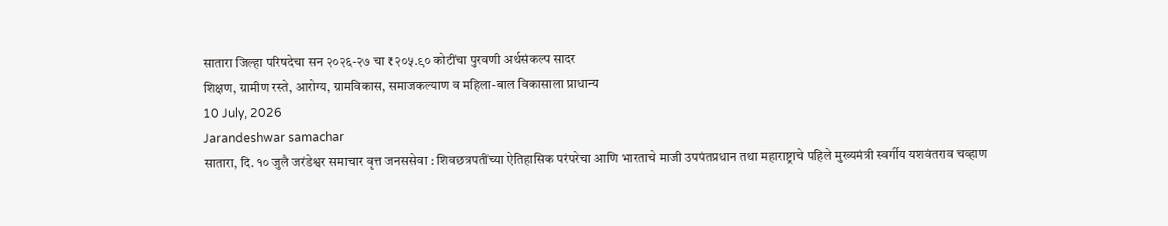सातारा जिल्हा परिषदेचा सन २०२६-२७ चा ₹२०५.९० कोटींचा पुरवणी अर्थसंकल्प सादर
शिक्षण, ग्रामीण रस्ते, आरोग्य, ग्रामविकास, समाजकल्याण व महिला-बाल विकासाला प्राधान्य
10 July, 2026
Jarandeshwar samachar
सातारा, दि. १० जुलै जरंडेश्वर समाचार वृत्त जनससेवा : शिवछत्रपतींच्या ऐतिहासिक परंपरेचा आणि भारताचे माजी उपपंतप्रधान तथा महाराष्ट्राचे पहिले मुख्यमंत्री स्वर्गीय यशवंतराव चव्हाण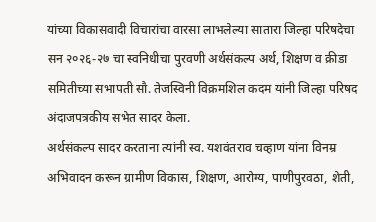यांच्या विकासवादी विचारांचा वारसा लाभलेल्या सातारा जिल्हा परिषदेचा सन २०२६-२७ चा स्वनिधीचा पुरवणी अर्थसंकल्प अर्थ, शिक्षण व क्रीडा समितीच्या सभापती सौ. तेजस्विनी विक्रमशिल कदम यांनी जिल्हा परिषद अंदाजपत्रकीय सभेत सादर केला.
अर्थसंकल्प सादर करताना त्यांनी स्व. यशवंतराव चव्हाण यांना विनम्र अभिवादन करून ग्रामीण विकास, शिक्षण, आरोग्य, पाणीपुरवठा, शेती,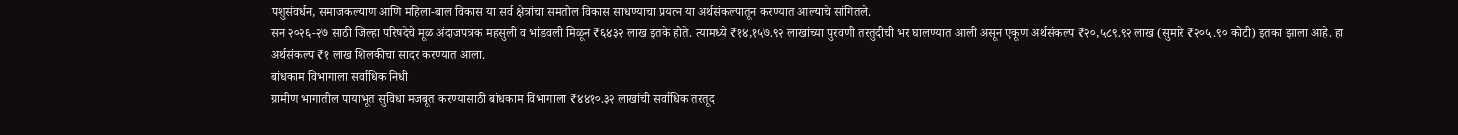पशुसंवर्धन, समाजकल्याण आणि महिला-बाल विकास या सर्व क्षेत्रांचा समतोल विकास साधण्याचा प्रयत्न या अर्थसंकल्पातून करण्यात आल्याचे सांगितले.
सन २०२६-२७ साठी जिल्हा परिषदेचे मूळ अंदाजपत्रक महसुली व भांडवली मिळून ₹६४३२ लाख इतके होते. त्यामध्ये ₹१४,१५७.९२ लाखांच्या पुरवणी तरतुदीची भर घालण्यात आली असून एकूण अर्थसंकल्प ₹२०,५८९.९२ लाख (सुमारे ₹२०५.९० कोटी) इतका झाला आहे. हा अर्थसंकल्प ₹१ लाख शिलकीचा सादर करण्यात आला.
बांधकाम विभागाला सर्वाधिक निधी
ग्रामीण भागातील पायाभूत सुविधा मजबूत करण्यासाठी बांधकाम विभागाला ₹४४१०.३२ लाखांची सर्वाधिक तरतूद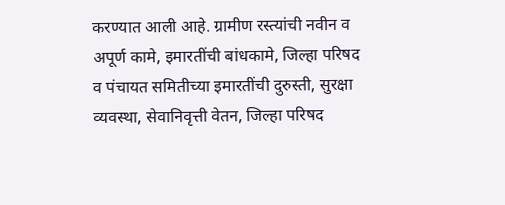करण्यात आली आहे. ग्रामीण रस्त्यांची नवीन व अपूर्ण कामे, इमारतींची बांधकामे, जिल्हा परिषद व पंचायत समितीच्या इमारतींची दुरुस्ती, सुरक्षा व्यवस्था, सेवानिवृत्ती वेतन, जिल्हा परिषद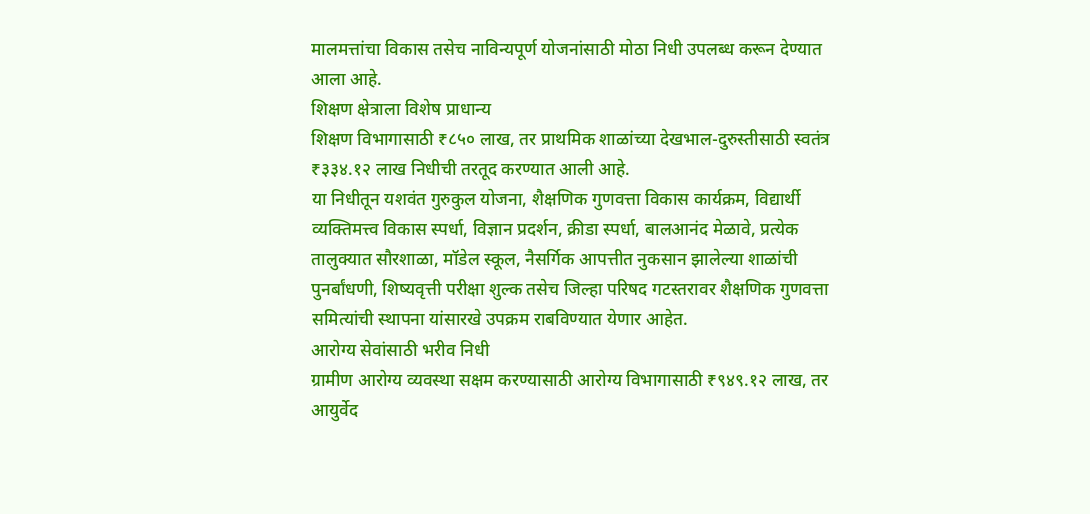मालमत्तांचा विकास तसेच नाविन्यपूर्ण योजनांसाठी मोठा निधी उपलब्ध करून देण्यात आला आहे.
शिक्षण क्षेत्राला विशेष प्राधान्य
शिक्षण विभागासाठी ₹८५० लाख, तर प्राथमिक शाळांच्या देखभाल-दुरुस्तीसाठी स्वतंत्र ₹३३४.१२ लाख निधीची तरतूद करण्यात आली आहे.
या निधीतून यशवंत गुरुकुल योजना, शैक्षणिक गुणवत्ता विकास कार्यक्रम, विद्यार्थी व्यक्तिमत्त्व विकास स्पर्धा, विज्ञान प्रदर्शन, क्रीडा स्पर्धा, बालआनंद मेळावे, प्रत्येक तालुक्यात सौरशाळा, मॉडेल स्कूल, नैसर्गिक आपत्तीत नुकसान झालेल्या शाळांची पुनर्बांधणी, शिष्यवृत्ती परीक्षा शुल्क तसेच जिल्हा परिषद गटस्तरावर शैक्षणिक गुणवत्ता समित्यांची स्थापना यांसारखे उपक्रम राबविण्यात येणार आहेत.
आरोग्य सेवांसाठी भरीव निधी
ग्रामीण आरोग्य व्यवस्था सक्षम करण्यासाठी आरोग्य विभागासाठी ₹९४९.१२ लाख, तर आयुर्वेद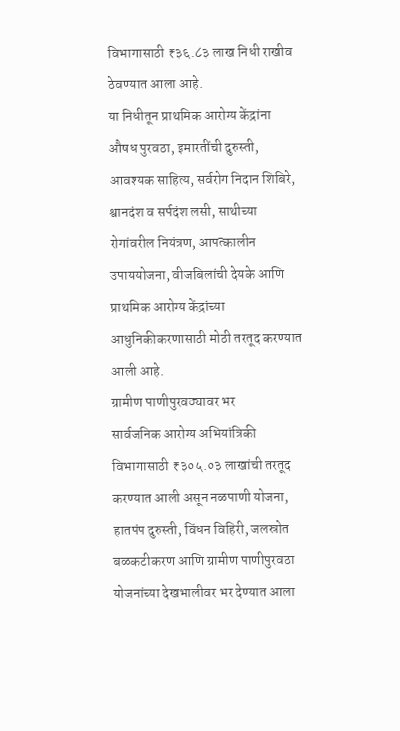विभागासाठी ₹३६.८३ लाख निधी राखीव ठेवण्यात आला आहे.
या निधीतून प्राथमिक आरोग्य केंद्रांना औषध पुरवठा, इमारतींची दुरुस्ती, आवश्यक साहित्य, सर्वरोग निदान शिबिरे, श्वानदंश व सर्पदंश लसी, साथीच्या रोगांवरील नियंत्रण, आपत्कालीन उपाययोजना, वीजबिलांची देयके आणि प्राथमिक आरोग्य केंद्रांच्या आधुनिकीकरणासाठी मोठी तरतूद करण्यात आली आहे.
ग्रामीण पाणीपुरवठ्यावर भर
सार्वजनिक आरोग्य अभियांत्रिकी विभागासाठी ₹३०५.०३ लाखांची तरतूद करण्यात आली असून नळपाणी योजना, हातपंप दुरुस्ती, विंधन विहिरी, जलस्रोत बळकटीकरण आणि ग्रामीण पाणीपुरवठा योजनांच्या देखभालीवर भर देण्यात आला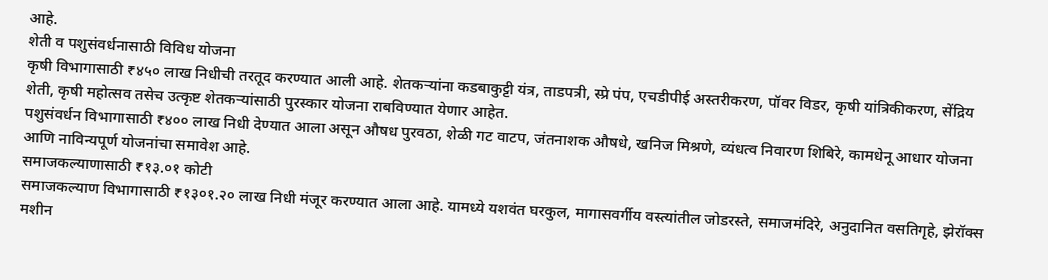आहे.
शेती व पशुसंवर्धनासाठी विविध योजना
कृषी विभागासाठी ₹४५० लाख निधीची तरतूद करण्यात आली आहे. शेतकऱ्यांना कडबाकुट्टी यंत्र, ताडपत्री, स्प्रे पंप, एचडीपीई अस्तरीकरण, पॉवर विडर, कृषी यांत्रिकीकरण, सेंद्रिय शेती, कृषी महोत्सव तसेच उत्कृष्ट शेतकऱ्यांसाठी पुरस्कार योजना राबविण्यात येणार आहेत.
पशुसंवर्धन विभागासाठी ₹४०० लाख निधी देण्यात आला असून औषध पुरवठा, शेळी गट वाटप, जंतनाशक औषधे, खनिज मिश्रणे, व्यंधत्व निवारण शिबिरे, कामधेनू आधार योजना आणि नाविन्यपूर्ण योजनांचा समावेश आहे.
समाजकल्याणासाठी ₹१३.०१ कोटी
समाजकल्याण विभागासाठी ₹१३०१.२० लाख निधी मंजूर करण्यात आला आहे. यामध्ये यशवंत घरकुल, मागासवर्गीय वस्त्यांतील जोडरस्ते, समाजमंदिरे, अनुदानित वसतिगृहे, झेरॉक्स मशीन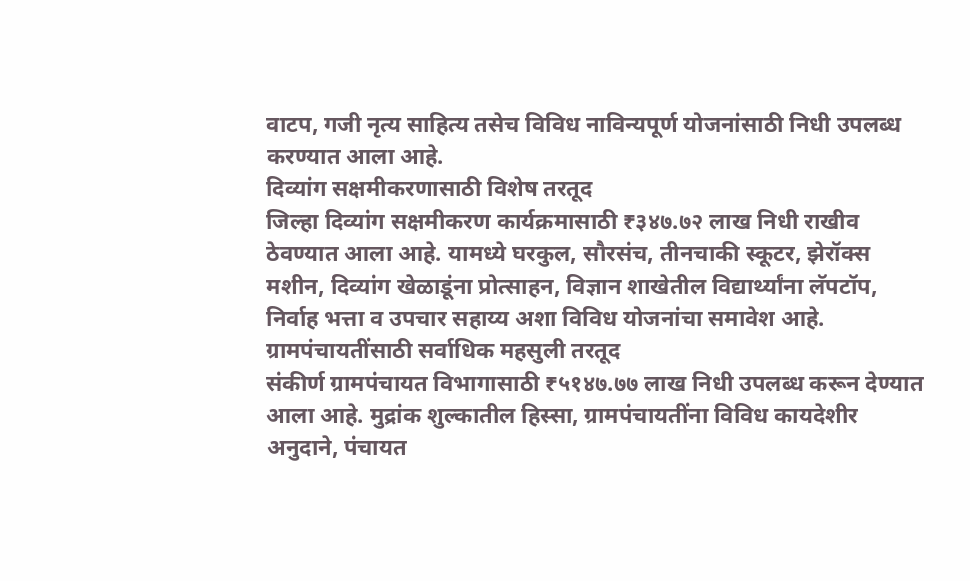वाटप, गजी नृत्य साहित्य तसेच विविध नाविन्यपूर्ण योजनांसाठी निधी उपलब्ध करण्यात आला आहे.
दिव्यांग सक्षमीकरणासाठी विशेष तरतूद
जिल्हा दिव्यांग सक्षमीकरण कार्यक्रमासाठी ₹३४७.७२ लाख निधी राखीव ठेवण्यात आला आहे. यामध्ये घरकुल, सौरसंच, तीनचाकी स्कूटर, झेरॉक्स मशीन, दिव्यांग खेळाडूंना प्रोत्साहन, विज्ञान शाखेतील विद्यार्थ्यांना लॅपटॉप, निर्वाह भत्ता व उपचार सहाय्य अशा विविध योजनांचा समावेश आहे.
ग्रामपंचायतींसाठी सर्वाधिक महसुली तरतूद
संकीर्ण ग्रामपंचायत विभागासाठी ₹५१४७.७७ लाख निधी उपलब्ध करून देण्यात आला आहे. मुद्रांक शुल्कातील हिस्सा, ग्रामपंचायतींना विविध कायदेशीर अनुदाने, पंचायत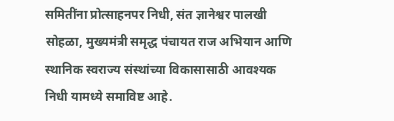समितींना प्रोत्साहनपर निधी, संत ज्ञानेश्वर पालखी सोहळा, मुख्यमंत्री समृद्ध पंचायत राज अभियान आणि स्थानिक स्वराज्य संस्थांच्या विकासासाठी आवश्यक निधी यामध्ये समाविष्ट आहे.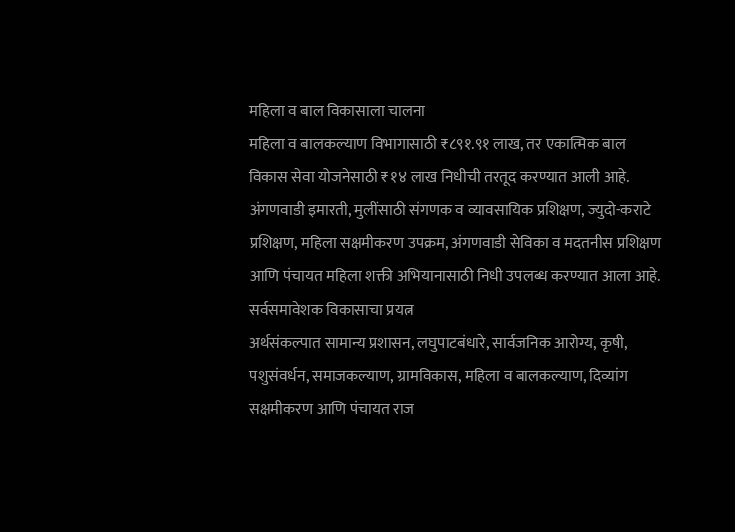महिला व बाल विकासाला चालना
महिला व बालकल्याण विभागासाठी ₹८९१.९१ लाख, तर एकात्मिक बाल विकास सेवा योजनेसाठी ₹१४ लाख निधीची तरतूद करण्यात आली आहे. अंगणवाडी इमारती, मुलींसाठी संगणक व व्यावसायिक प्रशिक्षण, ज्युदो-कराटे प्रशिक्षण, महिला सक्षमीकरण उपक्रम, अंगणवाडी सेविका व मदतनीस प्रशिक्षण आणि पंचायत महिला शक्ती अभियानासाठी निधी उपलब्ध करण्यात आला आहे.
सर्वसमावेशक विकासाचा प्रयत्न
अर्थसंकल्पात सामान्य प्रशासन, लघुपाटबंधारे, सार्वजनिक आरोग्य, कृषी, पशुसंवर्धन, समाजकल्याण, ग्रामविकास, महिला व बालकल्याण, दिव्यांग सक्षमीकरण आणि पंचायत राज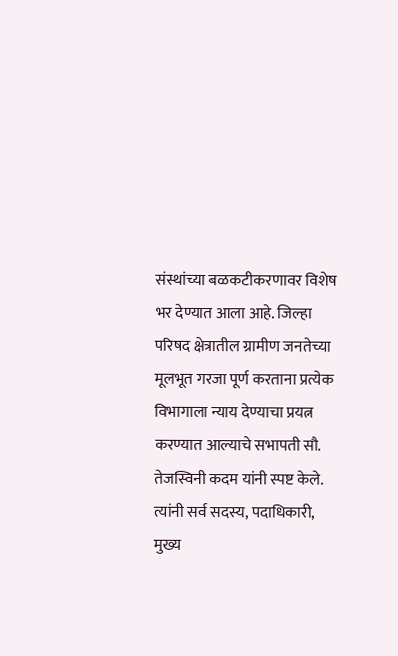संस्थांच्या बळकटीकरणावर विशेष भर देण्यात आला आहे. जिल्हा परिषद क्षेत्रातील ग्रामीण जनतेच्या मूलभूत गरजा पूर्ण करताना प्रत्येक विभागाला न्याय देण्याचा प्रयत्न करण्यात आल्याचे सभापती सौ. तेजस्विनी कदम यांनी स्पष्ट केले.
त्यांनी सर्व सदस्य, पदाधिकारी, मुख्य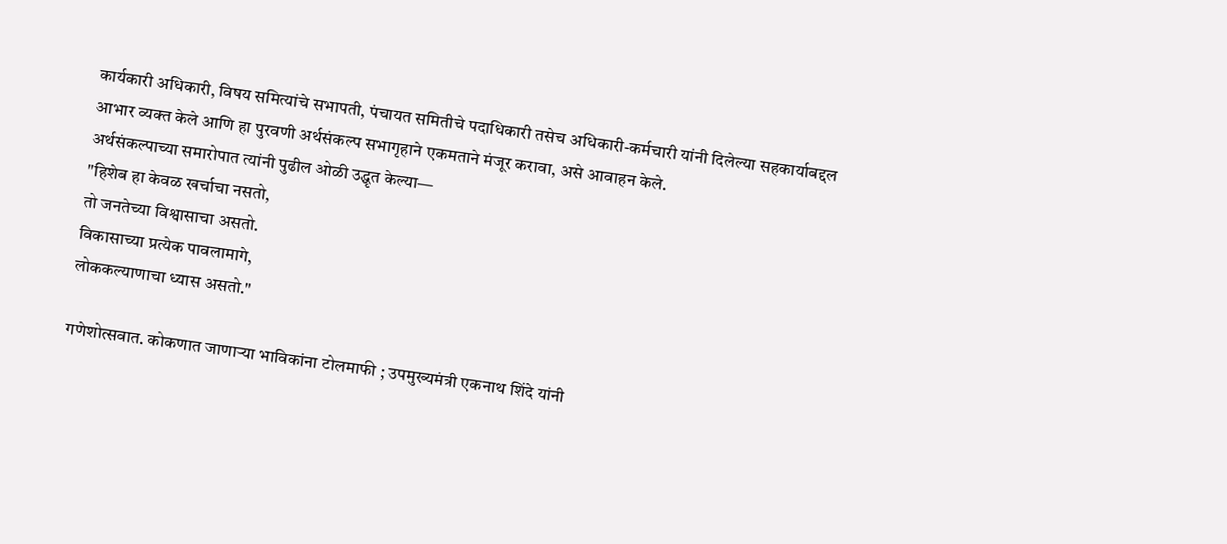कार्यकारी अधिकारी, विषय समित्यांचे सभापती, पंचायत समितीचे पदाधिकारी तसेच अधिकारी-कर्मचारी यांनी दिलेल्या सहकार्याबद्दल आभार व्यक्त केले आणि हा पुरवणी अर्थसंकल्प सभागृहाने एकमताने मंजूर करावा, असे आवाहन केले.
अर्थसंकल्पाच्या समारोपात त्यांनी पुढील ओळी उद्धृत केल्या—
"हिशेब हा केवळ खर्चाचा नसतो,
तो जनतेच्या विश्वासाचा असतो.
विकासाच्या प्रत्येक पावलामागे,
लोककल्याणाचा ध्यास असतो."

गणेशोत्सवात. कोकणात जाणाऱ्या भाविकांना टोलमाफी ; उपमुख्यमंत्री एकनाथ शिंदे यांनी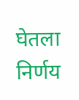घेतला निर्णय